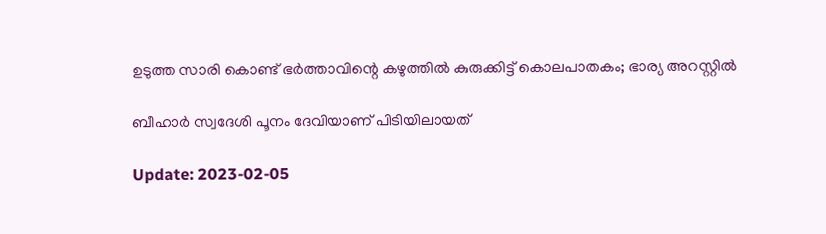ഉടുത്ത സാരി കൊണ്ട് ഭർത്താവിന്റെ കഴുത്തിൽ കുരുക്കിട്ട് കൊലപാതകം; ഭാര്യ അറസ്റ്റിൽ

ബീഹാർ സ്വദേശി പൂനം ദേവിയാണ് പിടിയിലായത്

Update: 2023-02-05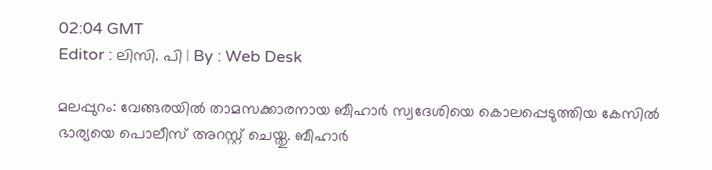02:04 GMT
Editor : ലിസി. പി | By : Web Desk

മലപ്പുറം: വേങ്ങരയിൽ താമസക്കാരനായ ബീഹാർ സ്വദേശിയെ കൊലപ്പെടുത്തിയ കേസിൽ ഭാര്യയെ പൊലീസ് അറസ്റ്റ് ചെയ്തു. ബീഹാർ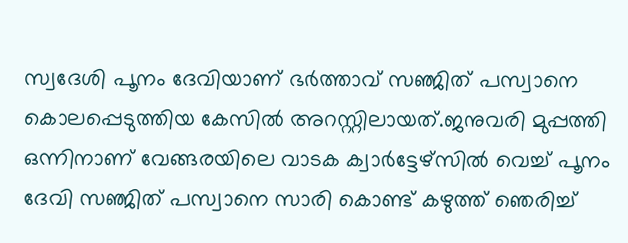സ്വദേശി പൂനം ദേവിയാണ് ഭർത്താവ് സഞ്ജിത് പസ്വാനെ കൊലപ്പെടുത്തിയ കേസിൽ അറസ്റ്റിലായത്.ജനുവരി മുപ്പത്തി ഒന്നിനാണ് വേങ്ങരയിലെ വാടക ക്വാർട്ടേഴ്‌സിൽ വെച്ച് പൂനം ദേവി സഞ്ജിത് പസ്വാനെ സാരി കൊണ്ട് കഴുത്ത് ഞെരിച്ച്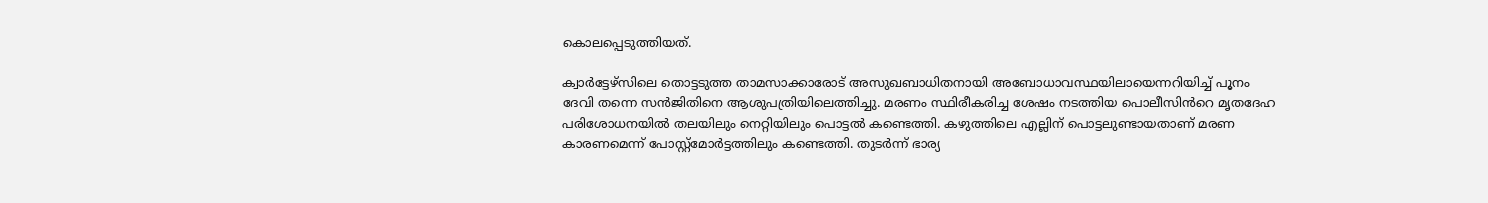കൊലപ്പെടുത്തിയത്.

ക്വാർട്ടേഴ്‌സിലെ തൊട്ടടുത്ത താമസാക്കാരോട് അസുഖബാധിതനായി അബോധാവസ്ഥയിലായെന്നറിയിച്ച് പൂനം ദേവി തന്നെ സൻജിതിനെ ആശുപത്രിയിലെത്തിച്ചു. മരണം സ്ഥിരീകരിച്ച ശേഷം നടത്തിയ പൊലീസിൻറെ മൃതദേഹ പരിശോധനയിൽ തലയിലും നെറ്റിയിലും പൊട്ടൽ കണ്ടെത്തി. കഴുത്തിലെ എല്ലിന് പൊട്ടലുണ്ടായതാണ് മരണ കാരണമെന്ന് പോസ്റ്റ്‌മോർട്ടത്തിലും കണ്ടെത്തി. തുടർന്ന് ഭാര്യ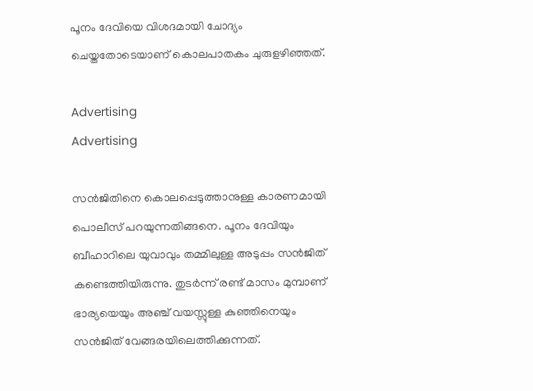പൂനം ദേവിയെ വിശദമായി ചോദ്യം ചെയ്തതോടെയാണ് കൊലപാതകം ചുരുളഴിഞ്ഞത്.

Advertising
Advertising

സൻജിതിനെ കൊലപ്പെടുത്താനുള്ള കാരണമായി പൊലീസ് പറയുന്നതിങ്ങനെ. പൂനം ദേവിയും ബീഹാറിലെ യുവാവും തമ്മിലുള്ള അടുപ്പം സൻജിത് കണ്ടെത്തിയിരുന്നു. തുടർന്ന് രണ്ട് മാസം മുമ്പാണ് ഭാര്യയെയും അഞ്ച് വയസ്സുള്ള കുഞ്ഞിനെയും സൻജിത് വേങ്ങരയിലെത്തിക്കുന്നത്.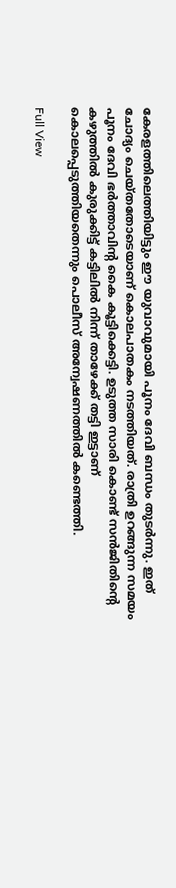കേരളത്തിലെത്തിയിട്ടും ഈ യുവാവുമായി പൂനം ദേവി ബന്ധം തുടർന്നു. ഇത് ചോദ്യം ചെയ്തതോടെയാണ് കൊലപാതകം നടത്തിയത്. രാത്രി ഉറങ്ങുന്ന സമയം പൂനം ദേവി ഭർത്താവിന്റ കൈ കൂട്ടിക്കെട്ടി. ഉടുത്ത സാരി കൊണ്ട് സൻജിതിന്റെ കഴുത്തിൽ കുരുക്കിട്ട് കട്ടിലിൽ നിന്ന് താഴേക്ക് തട്ടി ഇട്ടാണ് കൊലപ്പെടുത്തിയതെന്നും പൊലീസ് അന്വേഷണത്തിൽ കണ്ടെത്തി.

Full View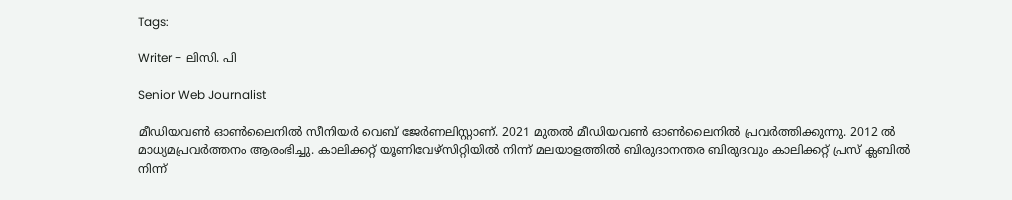Tags:

Writer - ലിസി. പി

Senior Web Journalist

മീഡിയവൺ ഓൺലൈനിൽ സീനിയർ വെബ് ജേർണലിസ്റ്റാണ്. 2021 മുതൽ മീഡിയവൺ ഓൺലൈനിൽ പ്രവർത്തിക്കുന്നു. 2012 ല്‍ മാധ്യമപ്രവര്‍ത്തനം ആരംഭിച്ചു. കാലിക്കറ്റ് യൂണിവേഴ്‌സിറ്റിയിൽ നിന്ന് മലയാളത്തിൽ ബിരുദാനന്തര ബിരുദവും കാലിക്കറ്റ് പ്രസ് ക്ലബിൽ നിന്ന്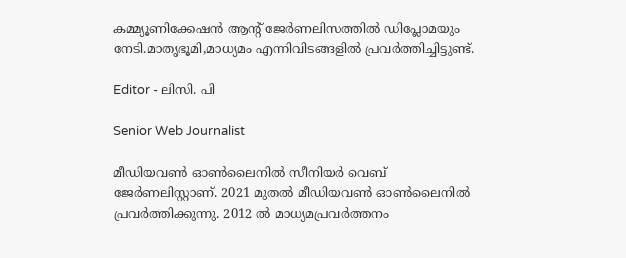കമ്മ്യൂണിക്കേഷൻ ആന്റ് ജേർണലിസത്തിൽ ഡിപ്ലോമയും നേടി.മാതൃഭൂമി,മാധ്യമം എന്നിവിടങ്ങളിൽ പ്രവർത്തിച്ചിട്ടുണ്ട്.

Editor - ലിസി. പി

Senior Web Journalist

മീഡിയവൺ ഓൺലൈനിൽ സീനിയർ വെബ് ജേർണലിസ്റ്റാണ്. 2021 മുതൽ മീഡിയവൺ ഓൺലൈനിൽ പ്രവർത്തിക്കുന്നു. 2012 ല്‍ മാധ്യമപ്രവര്‍ത്തനം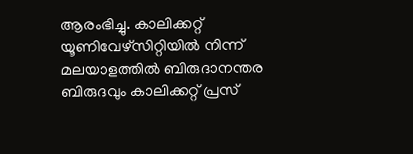ആരംഭിച്ചു. കാലിക്കറ്റ് യൂണിവേഴ്‌സിറ്റിയിൽ നിന്ന് മലയാളത്തിൽ ബിരുദാനന്തര ബിരുദവും കാലിക്കറ്റ് പ്രസ്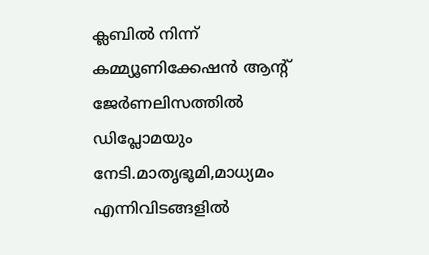ക്ലബിൽ നിന്ന് കമ്മ്യൂണിക്കേഷൻ ആന്റ് ജേർണലിസത്തിൽ ഡിപ്ലോമയും നേടി.മാതൃഭൂമി,മാധ്യമം എന്നിവിടങ്ങളിൽ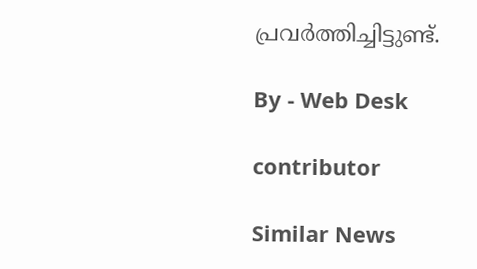പ്രവർത്തിച്ചിട്ടുണ്ട്.

By - Web Desk

contributor

Similar News